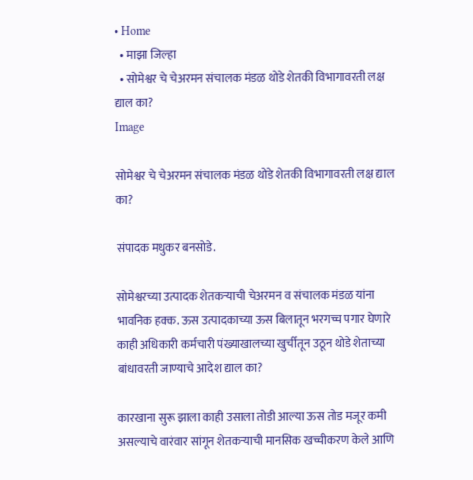• Home
  • माझा जिल्हा
  • सोमेश्वर चे चेअरमन संचालक मंडळ थोडे शेतकी विभागावरती लक्ष द्याल का?
Image

सोमेश्वर चे चेअरमन संचालक मंडळ थोडे शेतकी विभागावरती लक्ष द्याल का?

संपादक मधुकर बनसोडे.

सोमेश्वरच्या उत्पादक शेतकऱ्याची चेअरमन व संचालक मंडळ यांना भावनिक हक्क. ऊस उत्पादकाच्या ऊस बिलातून भरगच्च पगार घेणारे काही अधिकारी कर्मचारी पंख्याखालच्या खुर्चीतून उठून थोडे शेताच्या बांधावरती जाण्याचे आदेश द्याल का?

कारखाना सुरू झाला काही उसाला तोडी आल्या ऊस तोड मजूर कमी असल्याचे वारंवार सांगून शेतकऱ्याची मानसिक खच्चीकरण केले आणि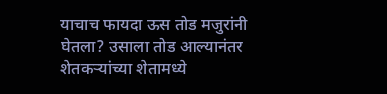याचाच फायदा ऊस तोड मजुरांनी घेतला? उसाला तोड आल्यानंतर शेतकऱ्यांच्या शेतामध्ये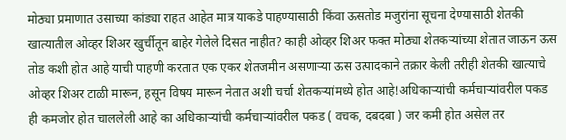मोठ्या प्रमाणात उसाच्या कांड्या राहत आहेत मात्र याकडे पाहण्यासाठी किंवा ऊसतोड मजुरांना सूचना देण्यासाठी शेतकी खात्यातील ओव्हर शिअर खुर्चीतून बाहेर गेलेले दिसत नाहीत? काही ओव्हर शिअर फक्त मोठ्या शेतकऱ्यांच्या शेतात जाऊन ऊस तोड कशी होत आहे याची पाहणी करतात एक एकर शेतजमीन असणाऱ्या ऊस उत्पादकाने तक्रार केली तरीही शेतकी खात्याचे ओव्हर शिअर टाळी मारून, हसून विषय मारून नेतात अशी चर्चा शेतकऱ्यांमध्ये होत आहे!अधिकाऱ्यांची कर्मचाऱ्यांवरील पकड ही कमजोर होत चाललेली आहे का अधिकाऱ्यांची कर्मचाऱ्यांवरील पकड ( वचक, दबदबा ) जर कमी होत असेल तर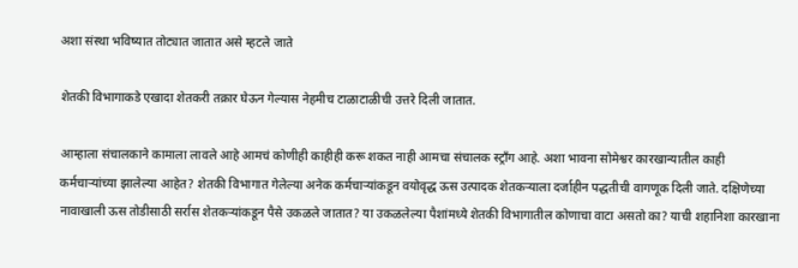अशा संस्था भविष्यात तोट्यात जातात असे म्हटले जाते

शेतकी विभागाकडे एखादा शेतकरी तक्रार घेऊन गेल्यास नेहमीच टाळाटाळीची उत्तरे दिली जातात.

आम्हाला संचालकाने कामाला लावले आहे आमचं कोणीही काहीही करू शकत नाही आमचा संचालक स्ट्रॉंग आहे. अशा भावना सोमेश्वर कारखान्यातील काही कर्मचाऱ्यांच्या झालेल्या आहेत? शेतकी विभागात गेलेल्या अनेक कर्मचाऱ्यांकडून वयोवृद्ध ऊस उत्पादक शेतकऱ्याला दर्जाहीन पद्धतीची वागणूक दिली जाते. दक्षिणेच्या नावाखाली ऊस तोडीसाठी सर्रास शेतकऱ्यांकडून पैसे उकळले जातात? या उकळलेल्या पैशांमध्ये शेतकी विभागातील कोणाचा वाटा असतो का? याची शहानिशा कारखाना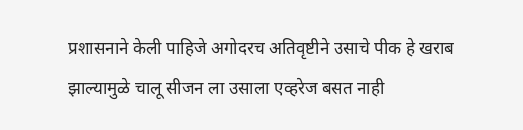प्रशासनाने केली पाहिजे अगोदरच अतिवृष्टीने उसाचे पीक हे खराब झाल्यामुळे चालू सीजन ला उसाला एव्हरेज बसत नाही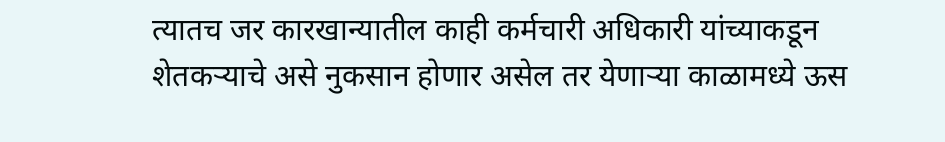त्यातच जर कारखान्यातील काही कर्मचारी अधिकारी यांच्याकडून शेतकऱ्याचे असे नुकसान होणार असेल तर येणाऱ्या काळामध्ये ऊस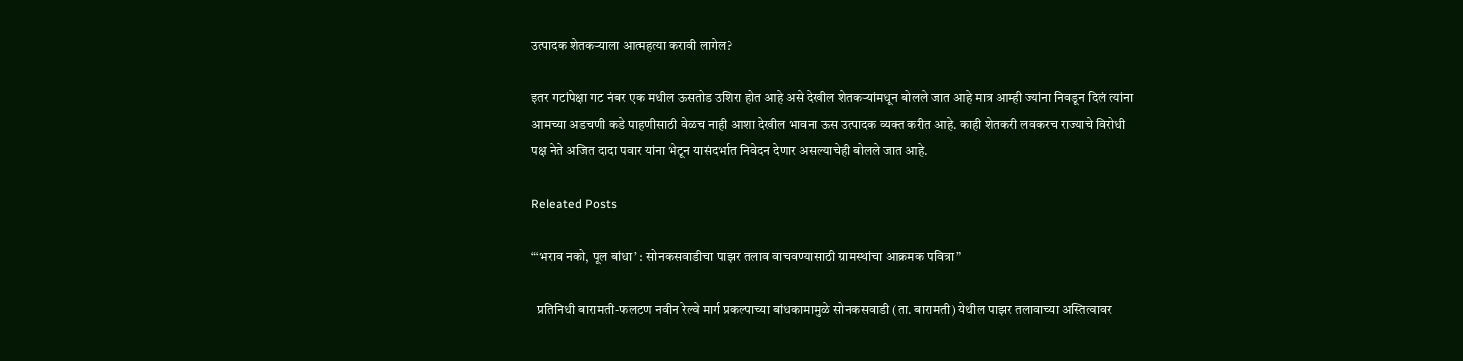उत्पादक शेतकऱ्याला आत्महत्या करावी लागेल?

इतर गटांपेक्षा गट नंबर एक मधील ऊसतोड उशिरा होत आहे असे देखील शेतकऱ्यांमधून बोलले जात आहे मात्र आम्ही ज्यांना निवडून दिलं त्यांना आमच्या अडचणी कडे पाहणीसाठी वेळच नाही आशा देखील भावना ऊस उत्पादक व्यक्त करीत आहे. काही शेतकरी लवकरच राज्याचे विरोधी पक्ष नेते अजित दादा पवार यांना भेटून यासंदर्भात निवेदन देणार असल्याचेही बोलले जात आहे.

Releated Posts

“‘भराव नको, पूल बांधा’ : सोनकसवाडीचा पाझर तलाव वाचवण्यासाठी ग्रामस्थांचा आक्रमक पवित्रा”

  प्रतिनिधी बारामती-फलटण नवीन रेल्वे मार्ग प्रकल्पाच्या बांधकामामुळे सोनकसवाडी (ता. बारामती) येथील पाझर तलावाच्या अस्तित्वावर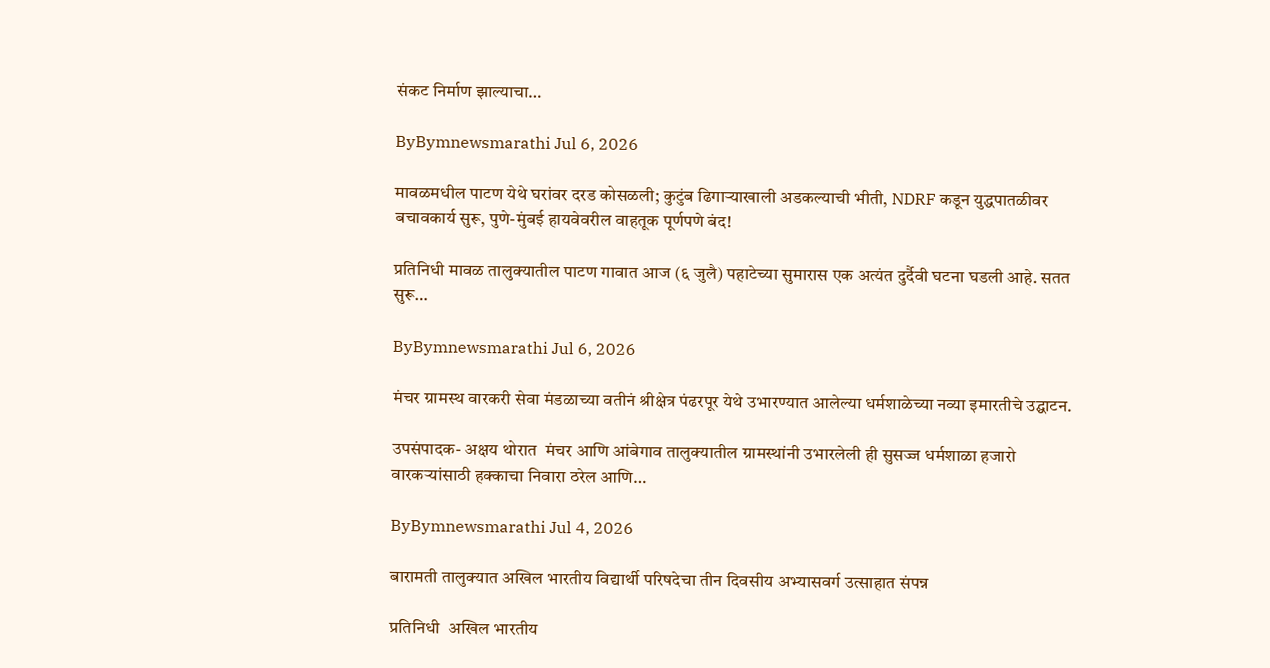संकट निर्माण झाल्याचा…

ByBymnewsmarathi Jul 6, 2026

मावळमधील पाटण येथे घरांवर दरड कोसळली; कुटुंब ढिगाऱ्याखाली अडकल्याची भीती, NDRF कडून युद्धपातळीवर बचावकार्य सुरू, पुणे-मुंबई हायवेवरील वाहतूक पूर्णपणे बंद!

प्रतिनिधी मावळ तालुक्यातील पाटण गावात आज (६ जुलै) पहाटेच्या सुमारास एक अत्यंत दुर्दैवी घटना घडली आहे. सतत सुरू…

ByBymnewsmarathi Jul 6, 2026

मंचर ग्रामस्थ वारकरी सेवा मंडळाच्या वतीनं श्रीक्षेत्र पंढरपूर येथे उभारण्यात आलेल्या धर्मशाळेच्या नव्या इमारतीचे उद्घाटन.

उपसंपादक- अक्षय थोरात  मंचर आणि आंबेगाव तालुक्यातील ग्रामस्थांनी उभारलेली ही सुसज्ज धर्मशाळा हजारो वारकऱ्यांसाठी हक्काचा निवारा ठरेल आणि…

ByBymnewsmarathi Jul 4, 2026

बारामती तालुक्यात अखिल भारतीय विद्यार्थी परिषदेचा तीन दिवसीय अभ्यासवर्ग उत्साहात संपन्न

प्रतिनिधी  अखिल भारतीय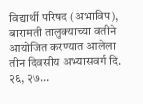विद्यार्थी परिषद (अभाविप), बारामती तालुक्याच्या वतीने आयोजित करण्यात आलेला तीन दिवसीय अभ्यासवर्ग दि. २६, २७…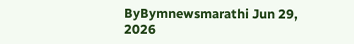ByBymnewsmarathi Jun 29, 2026